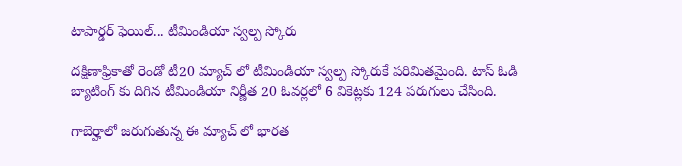టాపార్డర్ ఫెయిల్... టీమిండియా స్వల్ప స్కోరు

దక్షిణాఫ్రికాతో రెండో టీ20 మ్యాచ్ లో టీమిండియా స్వల్ప స్కోరుకే పరిమితమైంది. టాస్ ఓడి బ్యాటింగ్ కు దిగిన టీమిండియా నిర్ణీత 20 ఓవర్లలో 6 వికెట్లకు 124 పరుగులు చేసింది.

గాబెర్హాలో జరుగుతున్న ఈ మ్యాచ్ లో భారత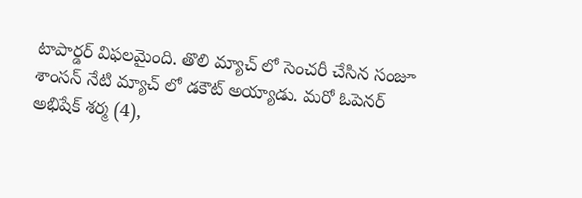టాపార్డర్ విఫలమైంది. తొలి మ్యాచ్ లో సెంచరీ చేసిన సంజూ శాంసన్ నేటి మ్యాచ్ లో డకౌట్ అయ్యాడు. మరో ఓపెనర్ అభిషేక్ శర్మ (4),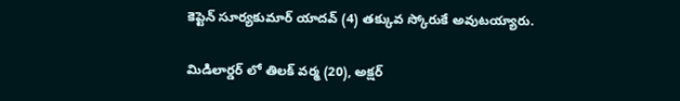కెప్టెన్ సూర్యకుమార్ యాదవ్ (4) తక్కువ స్కోరుకే అవుటయ్యారు.

మిడిలార్డర్ లో తిలక్ వర్మ (20), అక్షర్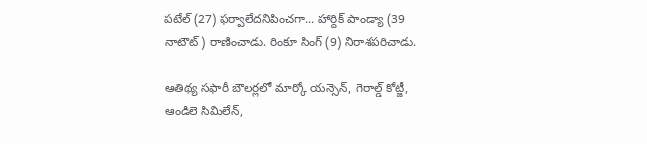పటేల్ (27) ఫర్వాలేదనిపించగా... హార్దిక్ పాండ్యా (39 నాటౌట్) రాణించాడు. రింకూ సింగ్ (9) నిరాశపరిచాడు.

ఆతిథ్య సఫారీ బౌలర్లలో మార్కో యన్సెన్, గెరాల్డ్ కోట్జీ, ఆండిలె సిమిలేన్,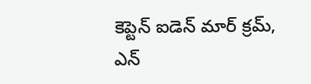కెప్టెన్ ఐడెన్ మార్ క్రమ్, ఎన్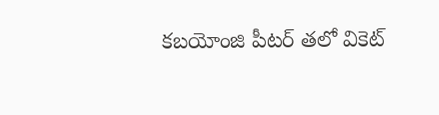కబయోంజి పీటర్ తలో వికెట్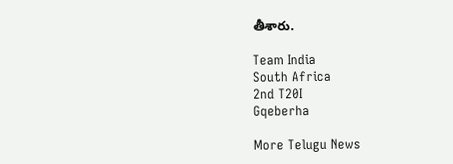తీశారు.

Team India
South Africa
2nd T20I
Gqeberha

More Telugu News